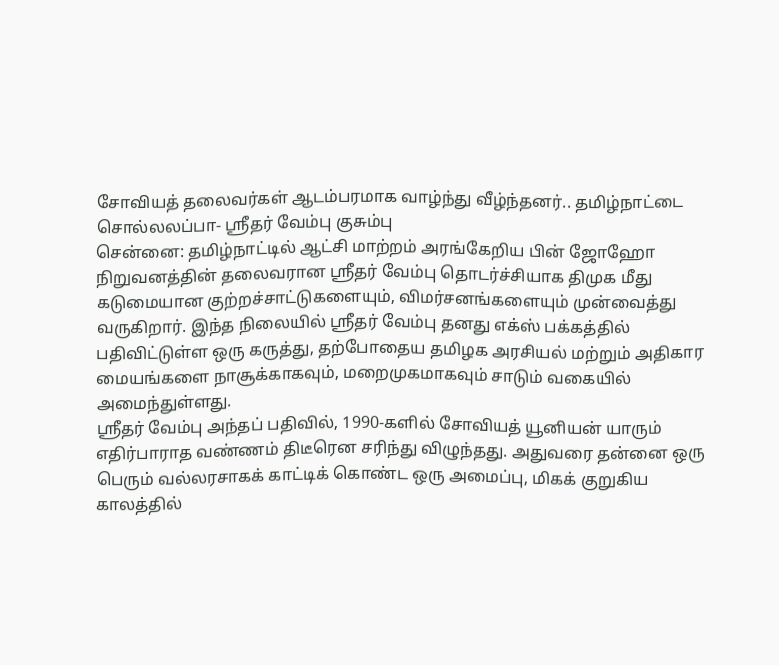சோவியத் தலைவர்கள் ஆடம்பரமாக வாழ்ந்து வீழ்ந்தனர்.. தமிழ்நாட்டை சொல்லலப்பா- ஸ்ரீதர் வேம்பு குசும்பு
சென்னை: தமிழ்நாட்டில் ஆட்சி மாற்றம் அரங்கேறிய பின் ஜோஹோ நிறுவனத்தின் தலைவரான ஸ்ரீதர் வேம்பு தொடர்ச்சியாக திமுக மீது கடுமையான குற்றச்சாட்டுகளையும், விமர்சனங்களையும் முன்வைத்து வருகிறார். இந்த நிலையில் ஸ்ரீதர் வேம்பு தனது எக்ஸ் பக்கத்தில் பதிவிட்டுள்ள ஒரு கருத்து, தற்போதைய தமிழக அரசியல் மற்றும் அதிகார மையங்களை நாசூக்காகவும், மறைமுகமாகவும் சாடும் வகையில் அமைந்துள்ளது.
ஸ்ரீதர் வேம்பு அந்தப் பதிவில், 1990-களில் சோவியத் யூனியன் யாரும் எதிர்பாராத வண்ணம் திடீரென சரிந்து விழுந்தது. அதுவரை தன்னை ஒரு பெரும் வல்லரசாகக் காட்டிக் கொண்ட ஒரு அமைப்பு, மிகக் குறுகிய காலத்தில்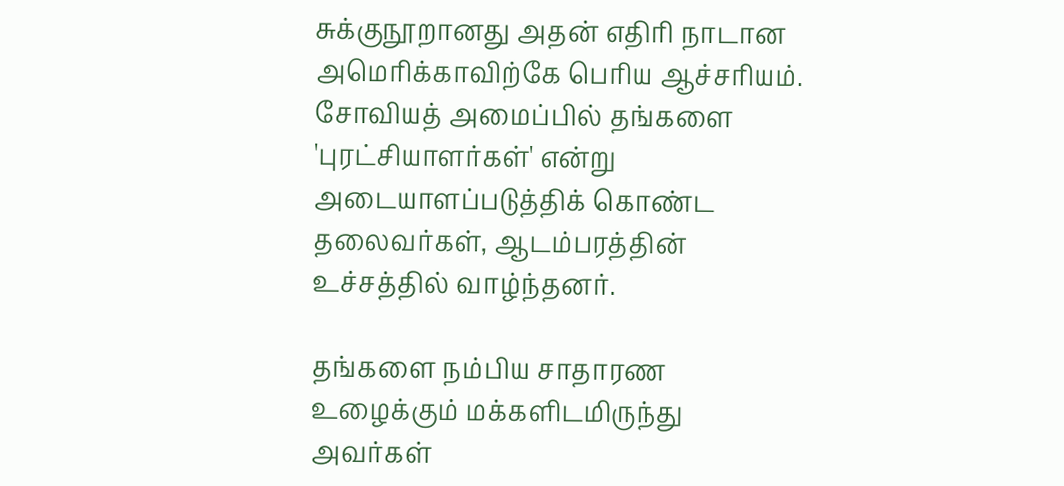சுக்குநூறானது அதன் எதிரி நாடான அமெரிக்காவிற்கே பெரிய ஆச்சரியம். சோவியத் அமைப்பில் தங்களை 'புரட்சியாளர்கள்' என்று அடையாளப்படுத்திக் கொண்ட தலைவர்கள், ஆடம்பரத்தின் உச்சத்தில் வாழ்ந்தனர்.

தங்களை நம்பிய சாதாரண உழைக்கும் மக்களிடமிருந்து அவர்கள்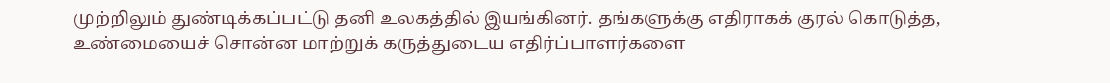முற்றிலும் துண்டிக்கப்பட்டு தனி உலகத்தில் இயங்கினர். தங்களுக்கு எதிராகக் குரல் கொடுத்த, உண்மையைச் சொன்ன மாற்றுக் கருத்துடைய எதிர்ப்பாளர்களை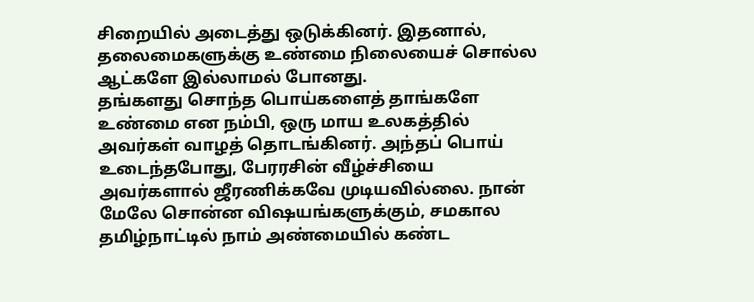சிறையில் அடைத்து ஒடுக்கினர். இதனால், தலைமைகளுக்கு உண்மை நிலையைச் சொல்ல ஆட்களே இல்லாமல் போனது.
தங்களது சொந்த பொய்களைத் தாங்களே உண்மை என நம்பி, ஒரு மாய உலகத்தில் அவர்கள் வாழத் தொடங்கினர். அந்தப் பொய் உடைந்தபோது, பேரரசின் வீழ்ச்சியை அவர்களால் ஜீரணிக்கவே முடியவில்லை. நான் மேலே சொன்ன விஷயங்களுக்கும், சமகால தமிழ்நாட்டில் நாம் அண்மையில் கண்ட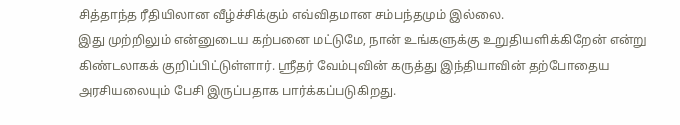சித்தாந்த ரீதியிலான வீழ்ச்சிக்கும் எவ்விதமான சம்பந்தமும் இல்லை.
இது முற்றிலும் என்னுடைய கற்பனை மட்டுமே, நான் உங்களுக்கு உறுதியளிக்கிறேன் என்று கிண்டலாகக் குறிப்பிட்டுள்ளார். ஸ்ரீதர் வேம்புவின் கருத்து இந்தியாவின் தற்போதைய அரசியலையும் பேசி இருப்பதாக பார்க்கப்படுகிறது.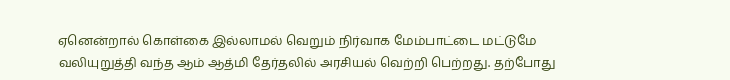ஏனென்றால் கொள்கை இல்லாமல் வெறும் நிர்வாக மேம்பாட்டை மட்டுமே வலியுறுத்தி வந்த ஆம் ஆத்மி தேர்தலில் அரசியல் வெற்றி பெற்றது. தற்போது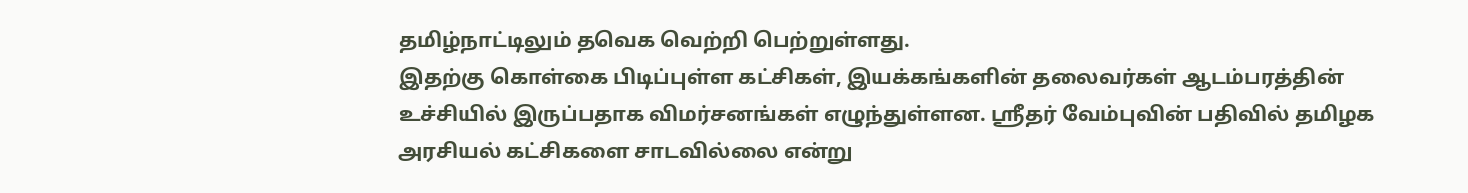தமிழ்நாட்டிலும் தவெக வெற்றி பெற்றுள்ளது.
இதற்கு கொள்கை பிடிப்புள்ள கட்சிகள், இயக்கங்களின் தலைவர்கள் ஆடம்பரத்தின் உச்சியில் இருப்பதாக விமர்சனங்கள் எழுந்துள்ளன. ஸ்ரீதர் வேம்புவின் பதிவில் தமிழக அரசியல் கட்சிகளை சாடவில்லை என்று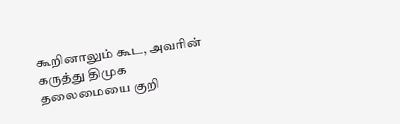கூறினாலும் கூட, அவரின் கருத்து திமுக தலைமையை குறி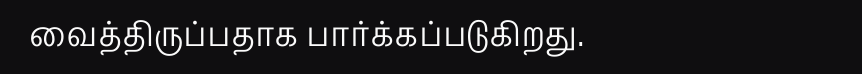வைத்திருப்பதாக பார்க்கப்படுகிறது.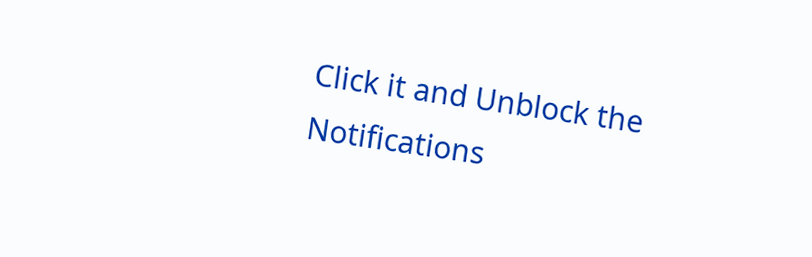Click it and Unblock the Notifications